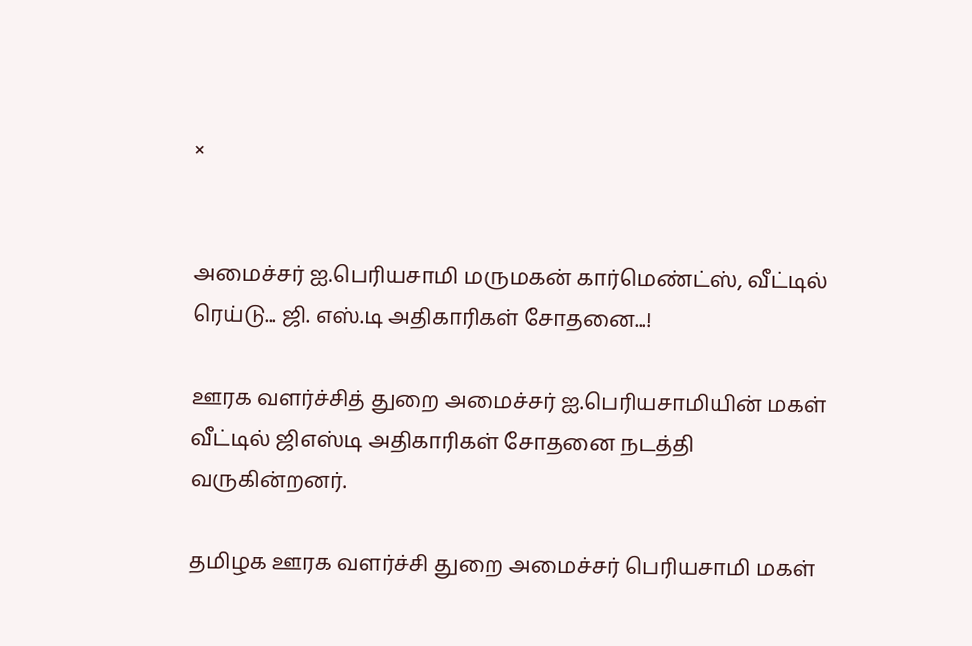×


அமைச்சர் ஐ.பெரியசாமி மருமகன் கார்மெண்ட்ஸ், வீட்டில் ரெய்டு... ஜி. எஸ்.டி அதிகாரிகள் சோதனை...!

ஊரக வளர்ச்சித் துறை அமைச்சர் ஐ.பெரியசாமியின் மகள் வீட்டில் ஜிஎஸ்டி அதிகாரிகள் சோதனை நடத்தி வருகின்றனர்.

தமிழக ஊரக வளர்ச்சி துறை அமைச்சர் பெரியசாமி மகள்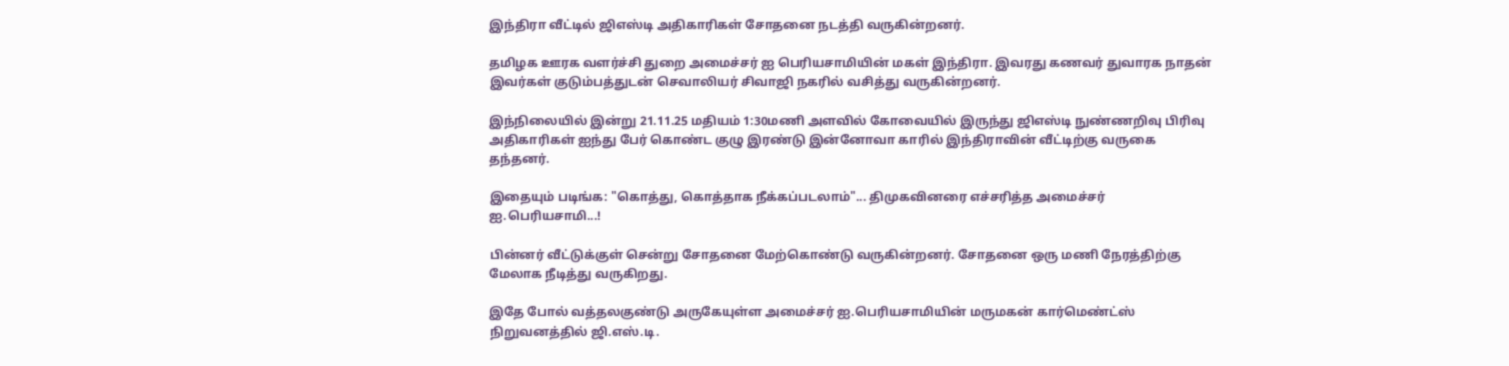இந்திரா வீட்டில் ஜிஎஸ்டி அதிகாரிகள் சோதனை நடத்தி வருகின்றனர்.

தமிழக ஊரக வளர்ச்சி துறை அமைச்சர் ஐ பெரியசாமியின் மகள் இந்திரா. இவரது கணவர் துவாரக நாதன் இவர்கள் குடும்பத்துடன் செவாலியர் சிவாஜி நகரில் வசித்து வருகின்றனர்.

இந்நிலையில் இன்று 21.11.25 மதியம் 1:30மணி அளவில் கோவையில் இருந்து ஜிஎஸ்டி நுண்ணறிவு பிரிவு அதிகாரிகள் ஐந்து பேர் கொண்ட குழு இரண்டு இன்னோவா காரில் இந்திராவின் வீட்டிற்கு வருகை தந்தனர்.

இதையும் படிங்க: "கொத்து, கொத்தாக நீக்கப்படலாம்"... திமுகவினரை எச்சரித்த அமைச்சர் ஐ.பெரியசாமி...!

பின்னர் வீட்டுக்குள் சென்று சோதனை மேற்கொண்டு வருகின்றனர். சோதனை ஒரு மணி நேரத்திற்கு மேலாக நீடித்து வருகிறது.

இதே போல் வத்தலகுண்டு அருகேயுள்ள அமைச்சர் ஐ.பெரியசாமியின் மருமகன் கார்மெண்ட்ஸ் நிறுவனத்தில் ஜி.எஸ்.டி.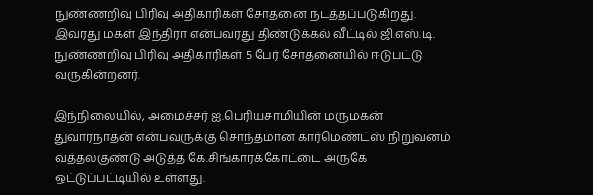நுண்ணறிவு பிரிவு அதிகாரிகள் சோதனை நடத்தப்படுகிறது. இவரது மகள் இந்திரா என்பவரது திண்டுக்கல் வீட்டில் ஜி.எஸ்.டி. நுண்ணறிவு பிரிவு அதிகாரிகள் 5 பேர் சோதனையில் ஈடுபட்டு வருகின்றனர்.

இந்நிலையில், அமைச்சர் ஐ.பெரியசாமியின் மருமகன் துவாரநாதன் என்பவருக்கு சொந்தமான கார்மெண்ட்ஸ் நிறுவனம் வத்தலகுண்டு அடுத்த கே.சிங்காரக்கோட்டை அருகே ஒட்டுப்பட்டியில் உள்ளது.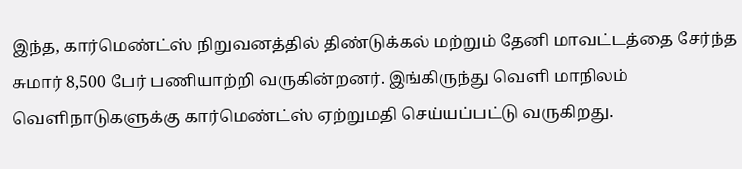இந்த, கார்மெண்ட்ஸ் நிறுவனத்தில் திண்டுக்கல் மற்றும் தேனி மாவட்டத்தை சேர்ந்த சுமார் 8,500 பேர் பணியாற்றி வருகின்றனர். இங்கிருந்து வெளி மாநிலம் வெளிநாடுகளுக்கு கார்மெண்ட்ஸ் ஏற்றுமதி செய்யப்பட்டு வருகிறது.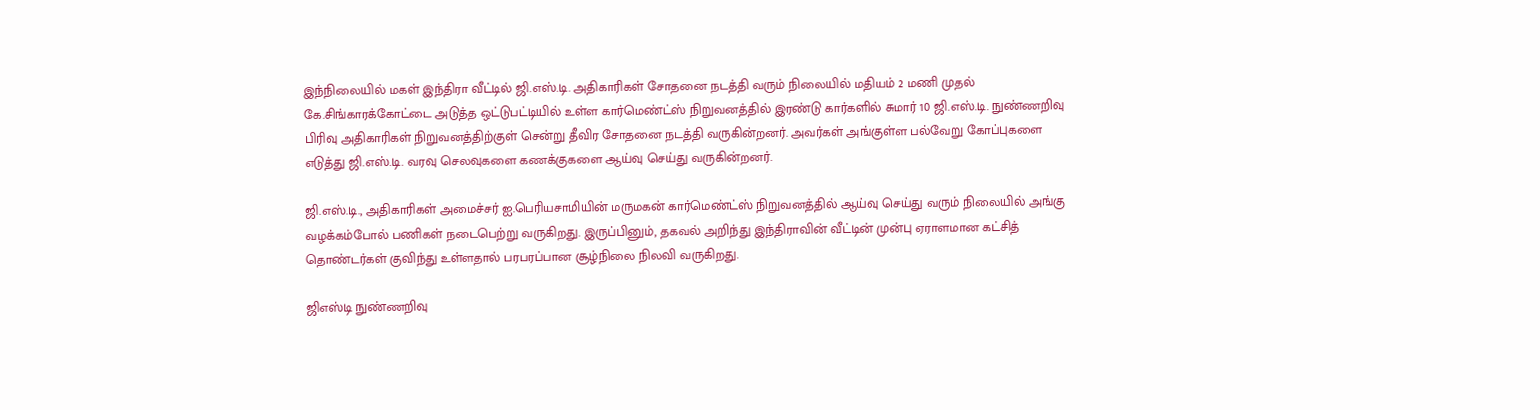இந்நிலையில் மகள் இந்திரா வீட்டில் ஜி.எஸ்.டி. அதிகாரிகள் சோதனை நடத்தி வரும் நிலையில் மதியம் 2 மணி முதல் கே.சிங்காரக்கோட்டை அடுத்த ஒட்டுபட்டியில் உள்ள கார்மெண்ட்ஸ் நிறுவனத்தில் இரண்டு கார்களில் சுமார் 10 ஜி.எஸ்.டி. நுண்ணறிவு பிரிவு அதிகாரிகள் நிறுவனத்திற்குள் சென்று தீவிர சோதனை நடத்தி வருகின்றனர். அவர்கள் அங்குள்ள பல்வேறு கோப்புகளை எடுத்து ஜி.எஸ்.டி. வரவு செலவுகளை கணக்குகளை ஆய்வு செய்து வருகின்றனர்.

ஜி.எஸ்.டி., அதிகாரிகள் அமைச்சர் ஐ.பெரியசாமியின் மருமகன் கார்மெண்ட்ஸ் நிறுவனத்தில் ஆய்வு செய்து வரும் நிலையில் அங்கு வழக்கம்போல் பணிகள் நடைபெற்று வருகிறது. இருப்பினும், தகவல் அறிந்து இந்திராவின் வீட்டின் முன்பு ஏராளமான கட்சித் தொண்டர்கள் குவிந்து உள்ளதால் பரபரப்பான சூழ்நிலை நிலவி வருகிறது.

ஜிஎஸ்டி நுண்ணறிவு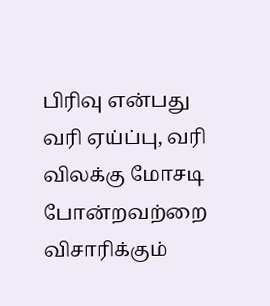பிரிவு என்பது வரி ஏய்ப்பு, வரி விலக்கு மோசடி போன்றவற்றை விசாரிக்கும்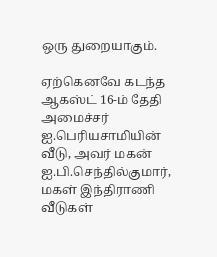ஒரு துறையாகும்.

ஏற்கெனவே கடந்த ஆகஸ்ட் 16-ம் தேதி அமைச்சர் ஐ.பெரியசாமியின் வீடு, அவர் மகன் ஐ.பி.செந்தில்குமார், மகள் இந்திராணி வீடுகள்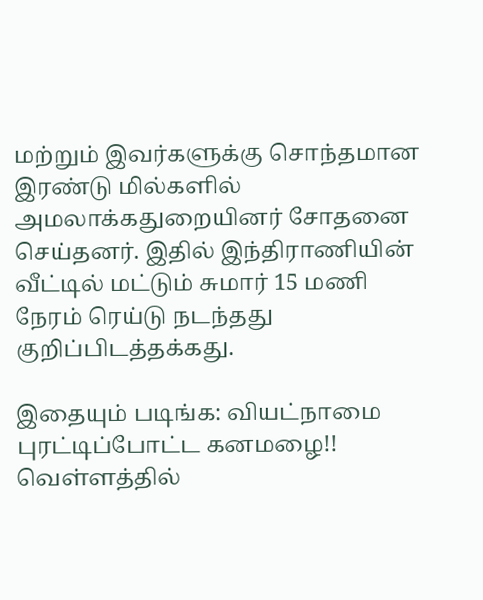மற்றும் இவர்களுக்கு சொந்தமான இரண்டு மில்களில் அமலாக்கதுறையினர் சோதனை செய்தனர். இதில் இந்திராணியின் வீட்டில் மட்டும் சுமார் 15 மணி நேரம் ரெய்டு நடந்தது குறிப்பிடத்தக்கது.

இதையும் படிங்க: வியட்நாமை புரட்டிப்போட்ட கனமழை!! வெள்ளத்தில்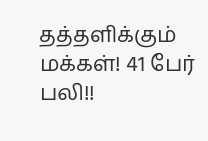தத்தளிக்கும் மக்கள்! 41 பேர் பலி!!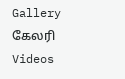Gallery கேலரி Videos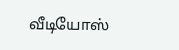வீடியோஸ்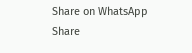Share on WhatsApp Share